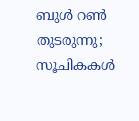ബുൾ റൺ തുടരുന്നു; സൂചികകൾ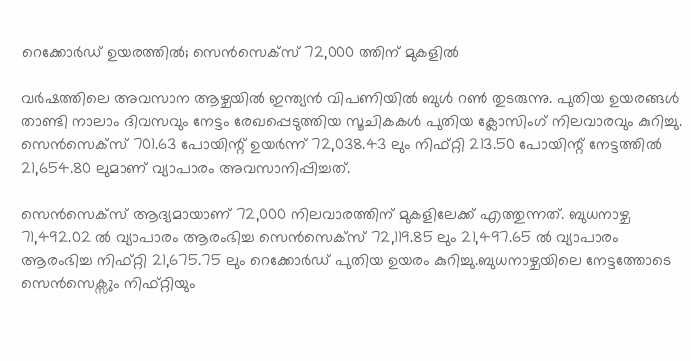റെക്കോർഡ് ഉയരത്തിൽ; സെൻസെക്സ് 72,000 ത്തിന് മുകളിൽ

വർഷത്തിലെ അവസാന ആഴ്ചയിൽ ഇന്ത്യൻ വിപണിയിൽ ബുൾ റൺ തുടരുന്നു. പുതിയ ഉയരങ്ങൾ താണ്ടി നാലാം ദിവസവും നേട്ടം രേഖപ്പെടുത്തിയ സൂചികകൾ പുതിയ ക്ലോസിംഗ് നിലവാരവും കുറിച്ചു. സെൻസെക്സ് 701.63 പോയിന്റ് ഉയർന്ന് 72,038.43 ലും നിഫ്റ്റി 213.50 പോയിന്റ് നേട്ടത്തിൽ 21,654.80 ലുമാണ് വ്യാപാരം അവസാനിപ്പിച്ചത്.

സെൻസെക്സ് ആദ്യമായാണ് 72,000 നിലവാരത്തിന് മുകളിലേക്ക് എത്തുന്നത്. ബുധനാഴ്ച 71,492.02 ൽ വ്യാപാരം ആരംഭിച്ച സെൻസെക്സ് 72,119.85 ലും 21,497.65 ൽ വ്യാപാരം ആരംഭിച്ച നിഫ്റ്റി 21,675.75 ലും റെക്കോർഡ് പുതിയ ഉയരം കുറിച്ചു.ബുധനാഴ്ചയിലെ നേട്ടത്തോടെ സെൻസെക്സും നിഫ്റ്റിയും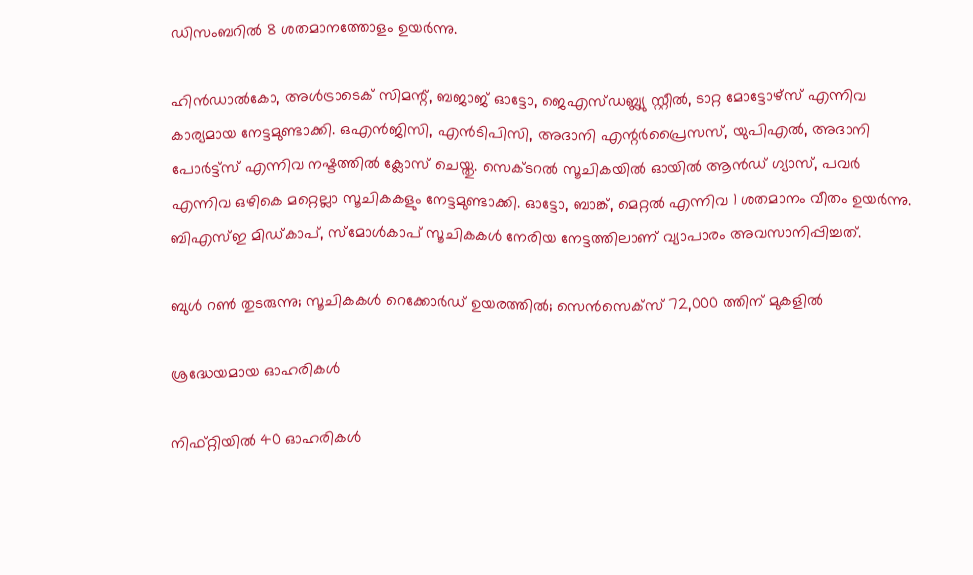ഡിസംബറിൽ 8 ശതമാനത്തോളം ഉയർന്നു.

ഹിൻഡാൽകോ, അൾട്രാടെക് സിമന്റ്, ബജാജ് ഓട്ടോ, ജെഎസ്ഡബ്ല്യു സ്റ്റീൽ, ടാറ്റ മോട്ടോഴ്സ് എന്നിവ കാര്യമായ നേട്ടമുണ്ടാക്കി. ഒഎൻജിസി, എൻടിപിസി, അദാനി എന്റർപ്രൈസസ്, യുപിഎൽ, അദാനി പോർട്ട്സ് എന്നിവ നഷ്ടത്തിൽ ക്ലോസ് ചെയ്തു. സെക്ടറൽ സൂചികയിൽ ഓയിൽ ആൻഡ് ഗ്യാസ്, പവർ എന്നിവ ഒഴികെ മറ്റെല്ലാ സൂചികകളും നേട്ടമുണ്ടാക്കി. ഓട്ടോ, ബാങ്ക്, മെറ്റൽ എന്നിവ 1 ശതമാനം വീതം ഉയർന്നു. ബിഎസ്ഇ മിഡ്കാപ്, സ്മോൾകാപ് സൂചികകൾ നേരിയ നേട്ടത്തിലാണ് വ്യാപാരം അവസാനിപ്പിച്ചത്.

ബുൾ റൺ തുടരുന്നു; സൂചികകൾ റെക്കോർഡ് ഉയരത്തിൽ; സെൻസെക്സ് 72,000 ത്തിന് മുകളിൽ

ശ്രദ്ധേയമായ ഓഹരികൾ

നിഫ്റ്റിയിൽ 40 ഓഹരികൾ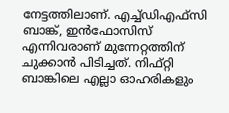നേട്ടത്തിലാണ്. എച്ച്ഡിഎഫ്സി ബാങ്ക്, ഇൻഫോസിസ് എന്നിവരാണ് മുന്നേറ്റത്തിന് ചുക്കാൻ പിടിച്ചത്. നിഫ്റ്റി ബാങ്കിലെ എല്ലാ ഓഹരികളും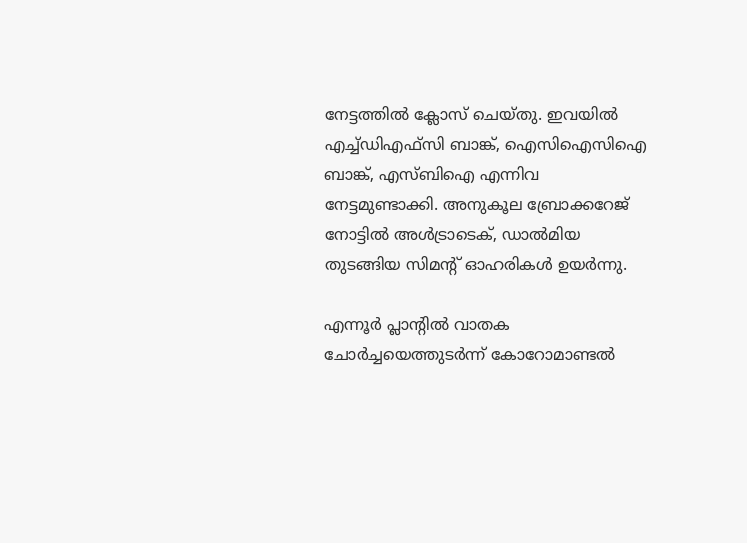നേട്ടത്തിൽ ക്ലോസ് ചെയ്തു. ഇവയിൽ എച്ച്ഡിഎഫ്സി ബാങ്ക്, ഐസിഐസിഐ ബാങ്ക്, എസ്ബിഐ എന്നിവ നേട്ടമുണ്ടാക്കി. അനുകൂല ബ്രോക്കറേജ് നോട്ടിൽ അൾട്രാടെക്, ഡാൽമിയ തുടങ്ങിയ സിമന്റ് ഓഹരികൾ ഉയർന്നു.

എന്നൂർ പ്ലാന്റിൽ വാതക ചോർച്ചയെത്തുടർന്ന് കോറോമാണ്ടൽ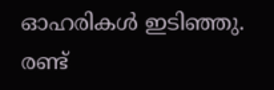ഓഹരികൾ ഇടിഞ്ഞു. രണ്ട്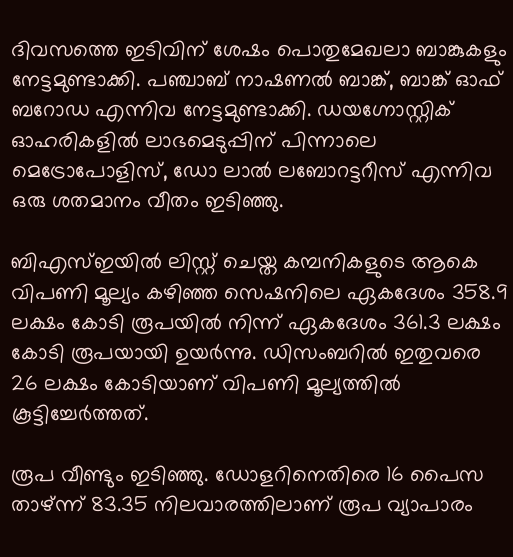ദിവസത്തെ ഇടിവിന് ശേഷം പൊതുമേഖലാ ബാങ്കുകളും നേട്ടമുണ്ടാക്കി. പഞ്ചാബ് നാഷണൽ ബാങ്ക്, ബാങ്ക് ഓഫ് ബറോഡ എന്നിവ നേട്ടമുണ്ടാക്കി. ഡയഗ്നോസ്റ്റിക് ഓഹരികളിൽ ലാഭമെടുപ്പിന് പിന്നാലെ മെട്രോപോളിസ്, ഡോ ലാൽ ലബോറട്ടറീസ് എന്നിവ ഒരു ശതമാനം വീതം ഇടിഞ്ഞു.

ബിഎസ്ഇയിൽ ലിസ്റ്റ് ചെയ്ത കമ്പനികളുടെ ആകെ വിപണി മൂല്യം കഴിഞ്ഞ സെഷനിലെ ഏകദേശം 358.9 ലക്ഷം കോടി രൂപയിൽ നിന്ന് ഏകദേശം 361.3 ലക്ഷം കോടി രൂപയായി ഉയർന്നു. ഡിസംബറിൽ ഇതുവരെ 26 ലക്ഷം കോടിയാണ് വിപണി മൂല്യത്തിൽ കൂട്ടിച്ചേർത്തത്.

രൂപ വീണ്ടും ഇടിഞ്ഞു. ഡോളറിനെതിരെ 16 പൈസ താഴ്ന്ന് 83.35 നിലവാരത്തിലാണ് രൂപ വ്യാപാരം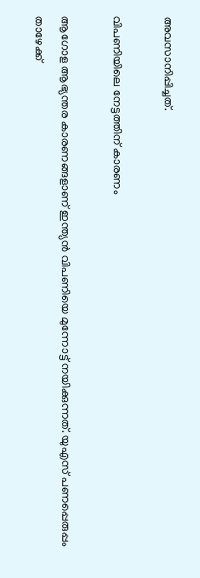അവസാനിപ്പിച്ചത്.

വിപണിയിലെ നേട്ടത്തിന് കാരണം

ആഗോള ആഭ്യന്തര കാരണങ്ങളാണ് ഇന്ത്യൻ വിപണിയെ മുന്നോട്ട് നയിക്കുന്നത്. യുഎസ് പണപ്പെരുപ്പം താഴേക്ക്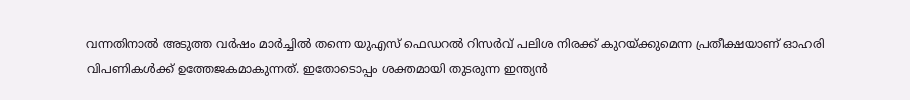വന്നതിനാൽ അടുത്ത വർഷം മാർച്ചിൽ തന്നെ യുഎസ് ഫെഡറൽ റിസർവ് പലിശ നിരക്ക് കുറയ്ക്കുമെന്ന പ്രതീക്ഷയാണ് ഓഹരി വിപണികൾക്ക് ഉത്തേജകമാകുന്നത്. ഇതോടൊപ്പം ശക്തമായി തുടരുന്ന ഇന്ത്യൻ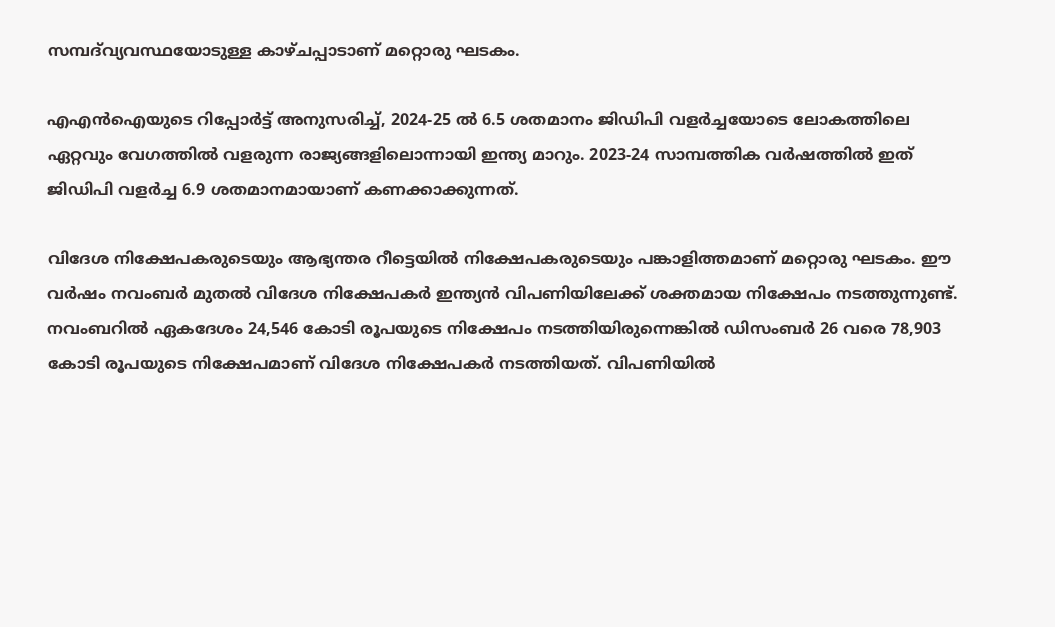സമ്പദ്‌വ്യവസ്ഥയോടുള്ള കാഴ്ചപ്പാടാണ് മറ്റൊരു ഘടകം.

എഎൻഐയുടെ റിപ്പോർട്ട് അനുസരിച്ച്, 2024-25 ൽ 6.5 ശതമാനം ജിഡിപി വളർച്ചയോടെ ലോകത്തിലെ ഏറ്റവും വേഗത്തിൽ വളരുന്ന രാജ്യങ്ങളിലൊന്നായി ഇന്ത്യ മാറും. 2023-24 സാമ്പത്തിക വർഷത്തിൽ ഇത് ജിഡിപി വളർച്ച 6.9 ശതമാനമായാണ് കണക്കാക്കുന്നത്.

വിദേശ നിക്ഷേപകരുടെയും ആഭ്യന്തര റീട്ടെയിൽ നിക്ഷേപകരുടെയും പങ്കാളിത്തമാണ് മറ്റൊരു ഘടകം. ഈ വർഷം നവംബർ മുതൽ വിദേശ നിക്ഷേപകർ ഇന്ത്യൻ വിപണിയിലേക്ക് ശക്തമായ നിക്ഷേപം നടത്തുന്നുണ്ട്. നവംബറിൽ ഏകദേശം 24,546 കോടി രൂപയുടെ നിക്ഷേപം നടത്തിയിരുന്നെങ്കിൽ ഡിസംബർ 26 വരെ 78,903 കോടി രൂപയുടെ നിക്ഷേപമാണ് വിദേശ നിക്ഷേപകർ നടത്തിയത്. വിപണിയിൽ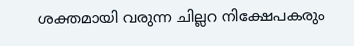ശക്തമായി വരുന്ന ചില്ലറ നിക്ഷേപകരും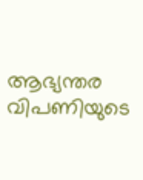ആഭ്യന്തര വിപണിയുടെ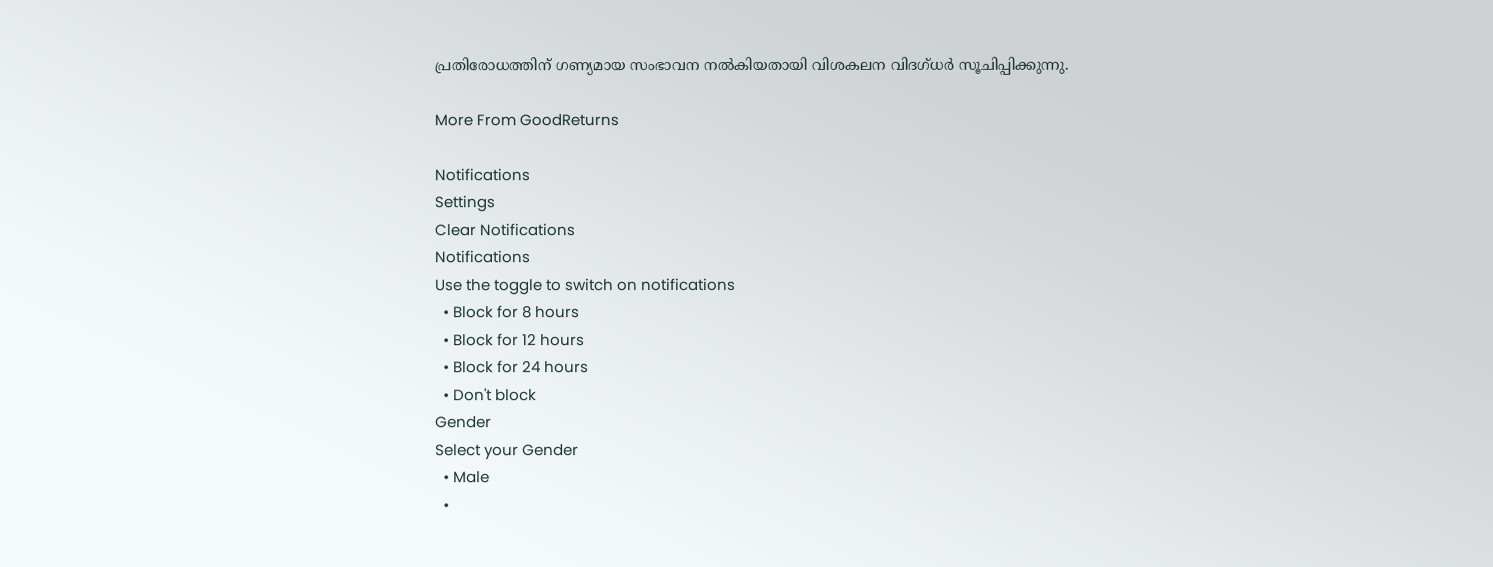പ്രതിരോധത്തിന് ഗണ്യമായ സംഭാവന നൽകിയതായി വിശകലന വിദഗ്ധർ സൂചിപ്പിക്കുന്നു.

More From GoodReturns

Notifications
Settings
Clear Notifications
Notifications
Use the toggle to switch on notifications
  • Block for 8 hours
  • Block for 12 hours
  • Block for 24 hours
  • Don't block
Gender
Select your Gender
  • Male
  •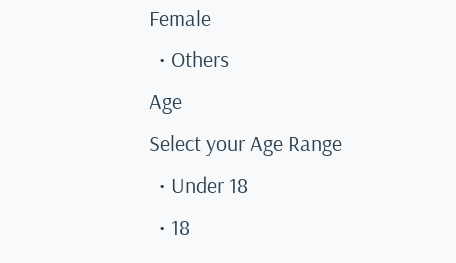Female
  • Others
Age
Select your Age Range
  • Under 18
  • 18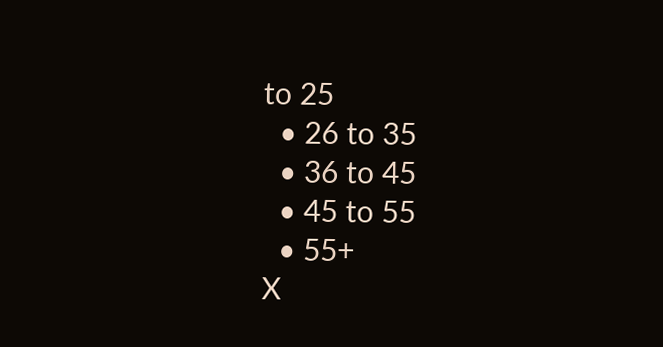to 25
  • 26 to 35
  • 36 to 45
  • 45 to 55
  • 55+
X